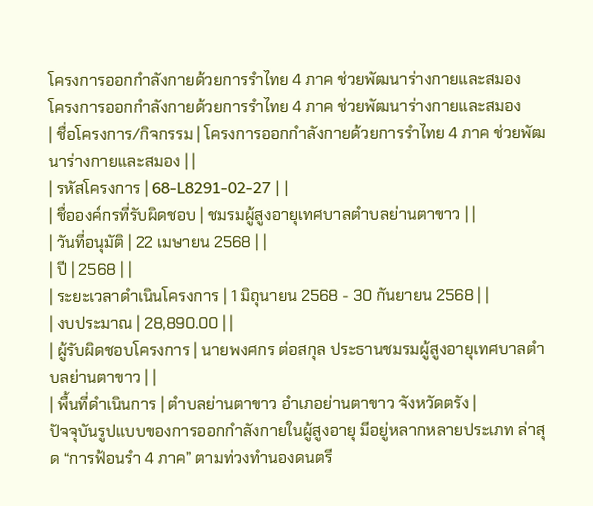โครงการออกกำลังกายด้วยการรำไทย 4 ภาค ช่วยพัฒนาร่างกายและสมอง
โครงการออกกำลังกายด้วยการรำไทย 4 ภาค ช่วยพัฒนาร่างกายและสมอง
| ชื่อโครงการ/กิจกรรม | โครงการออกกำลังกายด้วยการรำไทย 4 ภาค ช่วยพัฒนาร่างกายและสมอง | |
| รหัสโครงการ | 68-L8291-02-27 | |
| ชื่อองค์กรที่รับผิดชอบ | ชมรมผู้สูงอายุเทศบาลตำบลย่านตาขาว | |
| วันที่อนุมัติ | 22 เมษายน 2568 | |
| ปี | 2568 | |
| ระยะเวลาดำเนินโครงการ | 1 มิถุนายน 2568 - 30 กันยายน 2568 | |
| งบประมาณ | 28,890.00 | |
| ผู้รับผิดชอบโครงการ | นายพงศกร ต่อสกุล ประธานชมรมผู้สูงอายุเทศบาลตำบลย่านตาขาว | |
| พื้นที่ดำเนินการ | ตำบลย่านตาขาว อำเภอย่านตาขาว จังหวัดตรัง |
ปัจจุบันรูปแบบของการออกกำลังกายในผู้สูงอายุ มีอยู่หลากหลายประเภท ล่าสุด “การฟ้อนรำ 4 ภาค” ตามท่วงทำนองดนตรี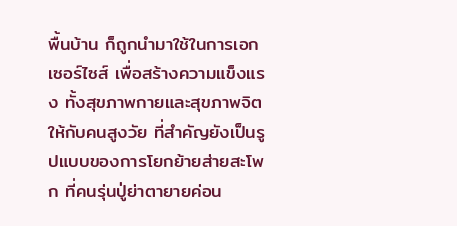พื้นบ้าน ก็ถูกนำมาใช้ในการเอกเซอร์ไซส์ เพื่อสร้างความแข็งแรง ทั้งสุขภาพกายและสุขภาพจิตให้กับคนสูงวัย ที่สำคัญยังเป็นรูปแบบของการโยกย้ายส่ายสะโพก ที่คนรุ่นปู่ย่าตายายค่อน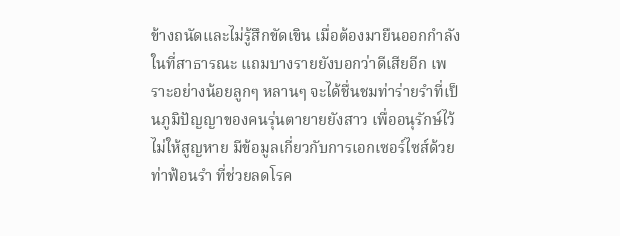ข้างถนัดและไม่รู้สึกขัดเขิน เมื่อต้องมายืนออกกำลังในที่สาธารณะ แถมบางรายยังบอกว่าดีเสียอีก เพราะอย่างน้อยลูกๆ หลานๆ จะได้ชื่นชมท่าร่ายรำที่เป็นภูมิปัญญาของคนรุ่นตายายยังสาว เพื่ออนุรักษ์ไว้ไม่ให้สูญหาย มีข้อมูลเกี่ยวกับการเอกเซอร์ไซส์ด้วยท่าฟ้อนรำ ที่ช่วยลดโรค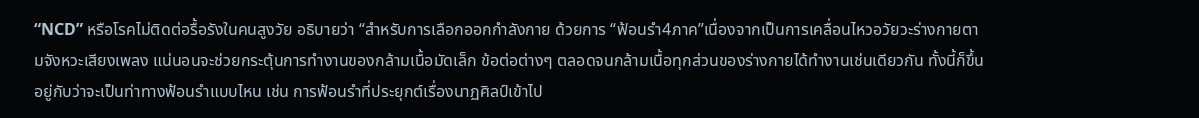“NCD” หรือโรคไม่ติดต่อรื้อรังในคนสูงวัย อธิบายว่า “สำหรับการเลือกออกกำลังกาย ด้วยการ “ฟ้อนรำ4ภาค”เนื่องจากเป็นการเคลื่อนไหวอวัยวะร่างกายตามจังหวะเสียงเพลง แน่นอนจะช่วยกระตุ้นการทำงานของกล้ามเนื้อมัดเล็ก ข้อต่อต่างๆ ตลอดจนกล้ามเนื้อทุกส่วนของร่างกายได้ทำงานเช่นเดียวกัน ทั้งนี้ก็ขึ้นอยู่กับว่าจะเป็นท่าทางฟ้อนรำแบบไหน เช่น การฟ้อนรำที่ประยุกต์เรื่องนาฏศิลป์เข้าไป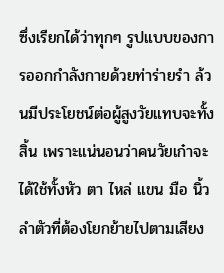ซึ่งเรียกได้ว่าทุกๆ รูปแบบของการออกกำลังกายด้วยท่าร่ายรำ ล้วนมีประโยชน์ต่อผู้สูงวัยแทบจะทั้งสิ้น เพราะแน่นอนว่าคนวัยเก๋าจะได้ใช้ทั้งหัว ตา ไหล่ แขน มือ นิ้ว ลำตัวที่ต้องโยกย้ายไปตามเสียง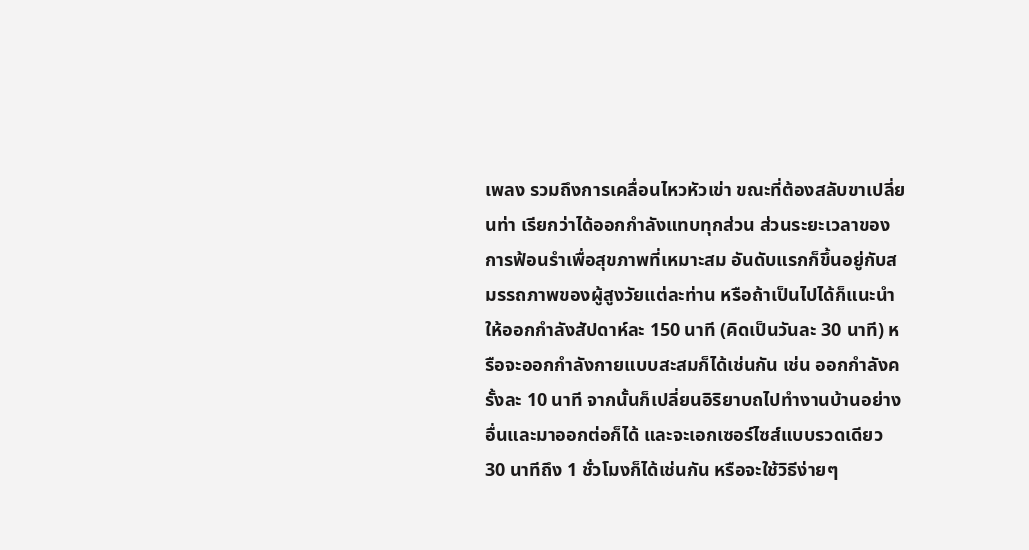เพลง รวมถึงการเคลื่อนไหวหัวเข่า ขณะที่ต้องสลับขาเปลี่ยนท่า เรียกว่าได้ออกกำลังแทบทุกส่วน ส่วนระยะเวลาของการฟ้อนรำเพื่อสุขภาพที่เหมาะสม อันดับแรกก็ขึ้นอยู่กับสมรรถภาพของผู้สูงวัยแต่ละท่าน หรือถ้าเป็นไปได้ก็แนะนำให้ออกกำลังสัปดาห์ละ 150 นาที (คิดเป็นวันละ 30 นาที) หรือจะออกกำลังกายแบบสะสมก็ได้เช่นกัน เช่น ออกกำลังครั้งละ 10 นาที จากนั้นก็เปลี่ยนอิริยาบถไปทำงานบ้านอย่างอื่นและมาออกต่อก็ได้ และจะเอกเซอร์ไซส์แบบรวดเดียว 30 นาทีถึง 1 ชั่วโมงก็ได้เช่นกัน หรือจะใช้วิธีง่ายๆ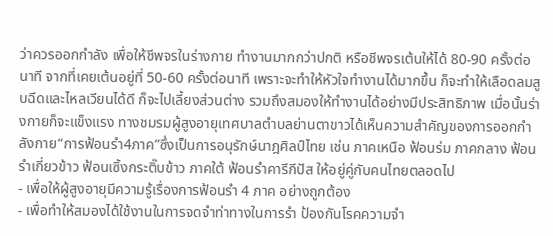ว่าควรออกกำลัง เพื่อให้ชีพจรในร่างกาย ทำงานมากกว่าปกติ หรือชีพจรเต้นให้ได้ 80-90 ครั้งต่อนาที จากที่เคยเต้นอยู่ที่ 50-60 ครั้งต่อนาที เพราะจะทำให้หัวใจทำงานได้มากขึ้น ก็จะทำให้เลือดลมสูบฉีดและไหลเวียนได้ดี ก็จะไปเลี้ยงส่วนต่าง รวมถึงสมองให้ทำงานได้อย่างมีประสิทธิภาพ เมื่อนั้นร่างกายก็จะแข็งแรง ทางชมรมผู้สูงอายุเทศบาลตำบลย่านตาขาวได้เห็นความสำคัญของการออกกำลังกาย“การฟ้อนรำ4ภาค”ซึ่งเป็นการอนุรักษ์นาฎศิลป์ไทย เช่น ภาคเหนือ ฟ้อนร่ม ภาคกลาง ฟ้อนรำเกี่ยวข้าว ฟ้อนเซิ้งกระติ๊บข้าว ภาคใต้ ฟ้อนรำคารีกีปัส ให้อยู่คู่กับคนไทยตลอดไป
- เพื่อให้ผู้สูงอายุมีความรู้เรื่องการฟ้อนรำ 4 ภาค อย่างถูกต้อง
- เพื่อทำให้สมองได้ใช้งานในการจดจำท่าทางในการรำ ป้องกันโรคความจำ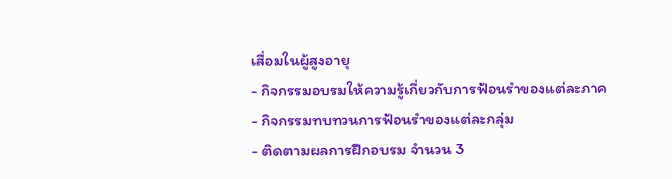เสื่อมในผู้สูงอายุ
- กิจกรรมอบรมให้ความรู้เกี่ยวกับการฟ้อนรำของแต่ละภาค
- กิจกรรมทบทวนการฟ้อนรำของแต่ละกลุ่ม
- ติดตามผลการฝึกอบรม จำนวน 3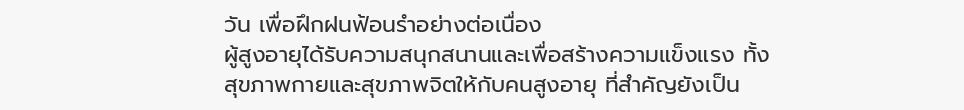วัน เพื่อฝึกฝนฟ้อนรำอย่างต่อเนื่อง
ผู้สูงอายุได้รับความสนุกสนานและเพื่อสร้างความแข็งแรง ทั้งสุขภาพกายและสุขภาพจิตให้กับคนสูงอายุ ที่สำคัญยังเป็น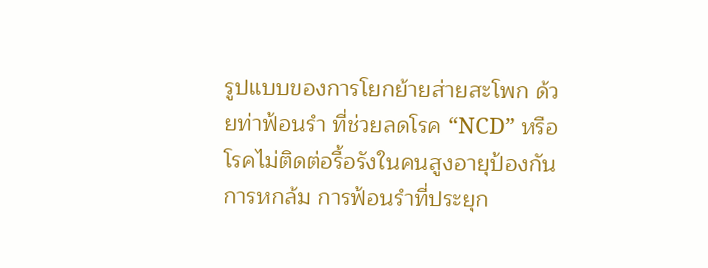รูปแบบของการโยกย้ายส่ายสะโพก ด้วยท่าฟ้อนรำ ที่ช่วยลดโรค “NCD” หรือโรคไม่ติดต่อรื้อรังในคนสูงอายุป้องกันการหกล้ม การฟ้อนรำที่ประยุก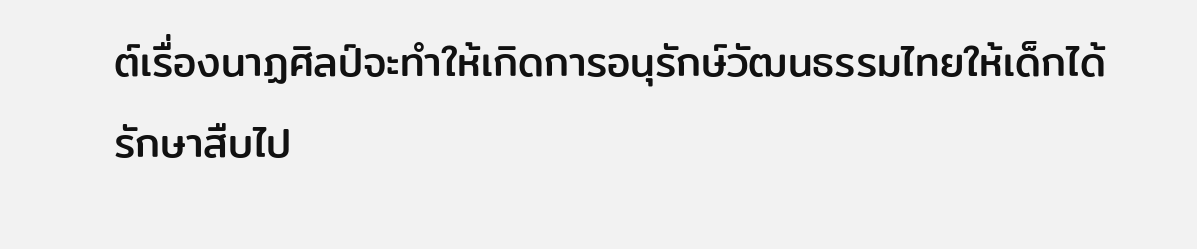ต์เรื่องนาฏศิลป์จะทำให้เกิดการอนุรักษ์วัฒนธรรมไทยให้เด็กได้รักษาสืบไป